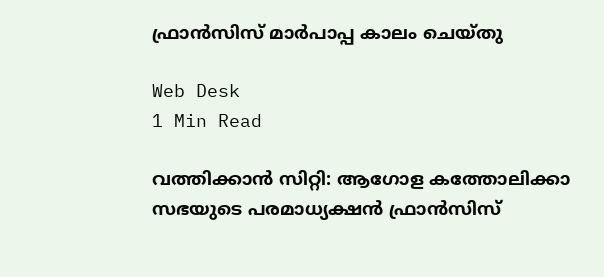ഫ്രാന്‍സിസ് മാര്‍പാപ്പ കാലം ചെയ്തു

Web Desk
1 Min Read

വത്തിക്കാന്‍ സിറ്റി: ആഗോള കത്തോലിക്കാ സഭയുടെ പരമാധ്യക്ഷന്‍ ഫ്രാന്‍സിസ്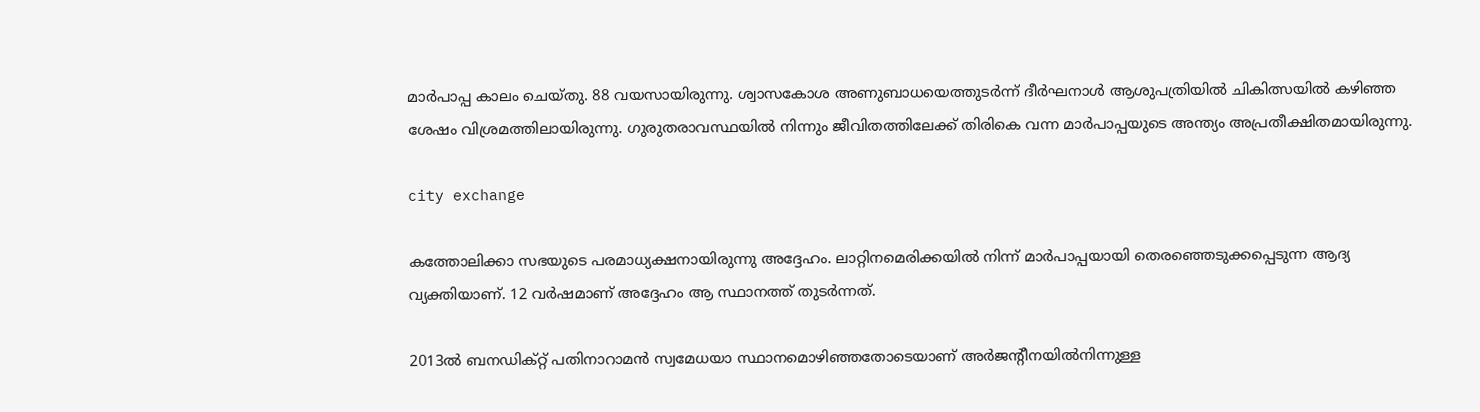മാര്‍പാപ്പ കാലം ചെയ്തു. 88 വയസായിരുന്നു. ശ്വാസകോശ അണുബാധയെത്തുടര്‍ന്ന് ദീര്‍ഘനാള്‍ ആശുപത്രിയില്‍ ചികിത്സയില്‍ കഴിഞ്ഞ ശേഷം വിശ്രമത്തിലായിരുന്നു. ഗുരുതരാവസ്ഥയില്‍ നിന്നും ജീവിതത്തിലേക്ക് തിരികെ വന്ന മാര്‍പാപ്പയുടെ അന്ത്യം അപ്രതീക്ഷിതമായിരുന്നു.

city exchange

കത്തോലിക്കാ സഭയുടെ പരമാധ്യക്ഷനായിരുന്നു അദ്ദേഹം. ലാറ്റിനമെരിക്കയില്‍ നിന്ന് മാര്‍പാപ്പയായി തെരഞ്ഞെടുക്കപ്പെടുന്ന ആദ്യ വ്യക്തിയാണ്. 12 വര്‍ഷമാണ് അദ്ദേഹം ആ സ്ഥാനത്ത് തുടര്‍ന്നത്.

2013ല്‍ ബനഡിക്റ്റ് പതിനാറാമന്‍ സ്വമേധയാ സ്ഥാനമൊഴിഞ്ഞതോടെയാണ് അര്‍ജന്റീനയില്‍നിന്നുള്ള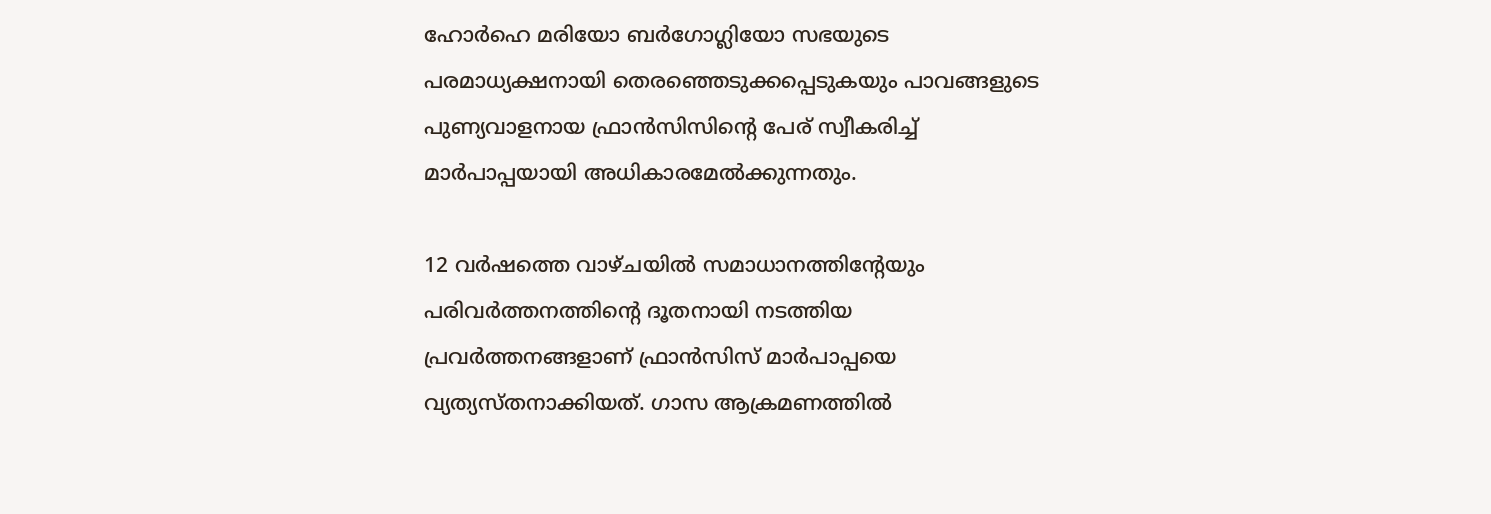ഹോര്‍ഹെ മരിയോ ബര്‍ഗോഗ്ലിയോ സഭയുടെ പരമാധ്യക്ഷനായി തെരഞ്ഞെടുക്കപ്പെടുകയും പാവങ്ങളുടെ പുണ്യവാളനായ ഫ്രാന്‍സിസിന്റെ പേര് സ്വീകരിച്ച് മാര്‍പാപ്പയായി അധികാരമേല്‍ക്കുന്നതും.

12 വര്‍ഷത്തെ വാഴ്ചയില്‍ സമാധാനത്തിന്റേയും പരിവര്‍ത്തനത്തിന്റെ ദൂതനായി നടത്തിയ പ്രവര്‍ത്തനങ്ങളാണ് ഫ്രാന്‍സിസ് മാര്‍പാപ്പയെ വ്യത്യസ്തനാക്കിയത്. ഗാസ ആക്രമണത്തില്‍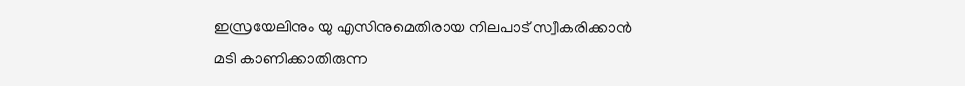ഇസ്രയേലിനും യു എസിനുമെതിരായ നിലപാട് സ്വീകരിക്കാന്‍ മടി കാണിക്കാതിരുന്ന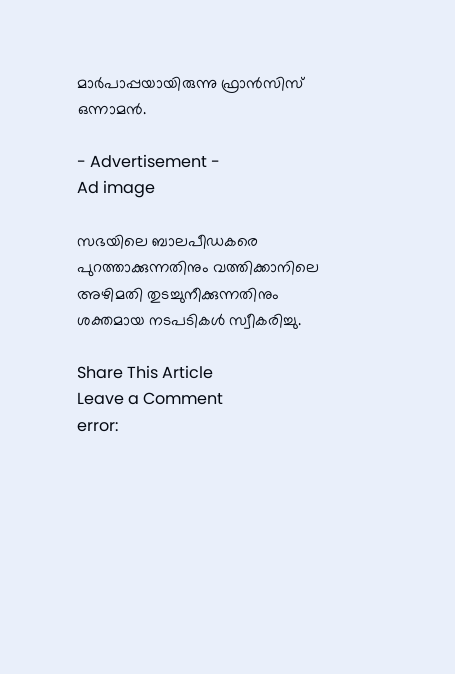മാര്‍പാപ്പയായിരുന്നു ഫ്രാന്‍സിസ് ഒന്നാമന്‍.

- Advertisement -
Ad image

സഭയിലെ ബാലപീഡകരെ പുറത്താക്കുന്നതിനും വത്തിക്കാനിലെ അഴിമതി തുടച്ചുനീക്കുന്നതിനും ശക്തമായ നടപടികള്‍ സ്വീകരിച്ചു.

Share This Article
Leave a Comment
error: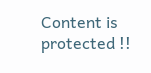Content is protected !!